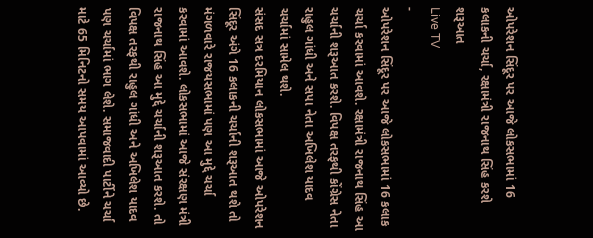ઓપરેશન સિંદૂર પર આજે લોકસભામાં 16 કલાકની ચર્ચા, રક્ષામંત્રી રાજનાથ સિંહ કરશે શરૂઆત
Live TV
-
ઓપરેશન સિંદૂર પર આજે લોકસભામાં 16 કલાક ચર્ચા કરવામાં આવશે. રક્ષામંત્રી રાજનાથ સિંહ આ ચર્ચાની શરૂઆત કરશે. વિપક્ષ તરફથી કોંગ્રેસ નેતા રાહુલ ગાંધી અને સપા નેતા અખિલેશ યાદવ ચર્ચામાં સામેલ થશે.
સંસદ સત્ર દરમિયાન લોકસભામાં આજે ઓપરેશન સિંદૂર અંગે 16 કલાકની ચર્ચાની શરૂઆત થશે તો મંગળવારે રાજયસભામાં પણ આ મુદ્દે ચર્ચા કરવામાં આવશે. લોકસભામાં આજે સંરક્ષણ મંત્રી રાજનાથ સિંહ આ મુદ્દે ચર્ચાની શરૂઆત કરશે. તો વિપક્ષ તરફથી રાહુલ ગાંધી અને અખિલેશ યાદવ પણ ચર્ચામાં ભાગ લેશે. સમાજવાદી પાર્ટીને ચર્ચા માટે 65 મિનિટનો સમય આપવામાં આવ્યો છે.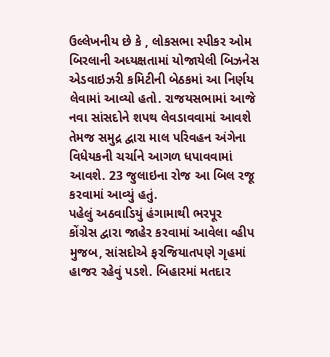ઉલ્લેખનીય છે કે , લોકસભા સ્પીકર ઓમ બિરલાની અધ્યક્ષતામાં યોજાયેલી બિઝનેસ એડવાઇઝરી કમિટીની બેઠકમાં આ નિર્ણય લેવામાં આવ્યો હતો. રાજયસભામાં આજે નવા સાંસદોને શપથ લેવડાવવામાં આવશે તેમજ સમુદ્ર દ્વારા માલ પરિવહન અંગેના વિધેયકની ચર્ચાને આગળ ધપાવવામાં આવશે. 23 જુલાઇના રોજ આ બિલ રજૂ કરવામાં આવ્યું હતું.
પહેલું અઠવાડિયું હંગામાથી ભરપૂર
કોંગ્રેસ દ્વારા જાહેર કરવામાં આવેલા વ્હીપ મુજબ, સાંસદોએ ફરજિયાતપણે ગૃહમાં હાજર રહેવું પડશે. બિહારમાં મતદાર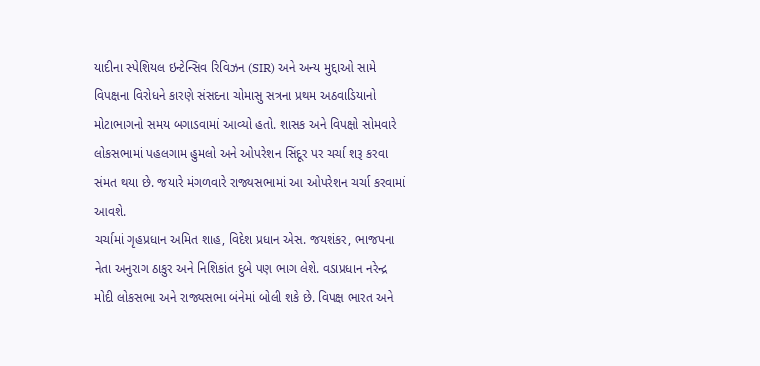યાદીના સ્પેશિયલ ઇન્ટેન્સિવ રિવિઝન (SIR) અને અન્ય મુદ્દાઓ સામે વિપક્ષના વિરોધને કારણે સંસદના ચોમાસુ સત્રના પ્રથમ અઠવાડિયાનો મોટાભાગનો સમય બગાડવામાં આવ્યો હતો. શાસક અને વિપક્ષો સોમવારે લોકસભામાં પહલગામ હુમલો અને ઓપરેશન સિંદૂર પર ચર્ચા શરૂ કરવા સંમત થયા છે. જયારે મંગળવારે રાજ્યસભામાં આ ઓપરેશન ચર્ચા કરવામાં આવશે.
ચર્ચામાં ગૃહપ્રધાન અમિત શાહ, વિદેશ પ્રધાન એસ. જયશંકર, ભાજપના નેતા અનુરાગ ઠાકુર અને નિશિકાંત દુબે પણ ભાગ લેશે. વડાપ્રધાન નરેન્દ્ર મોદી લોકસભા અને રાજ્યસભા બંનેમાં બોલી શકે છે. વિપક્ષ ભારત અને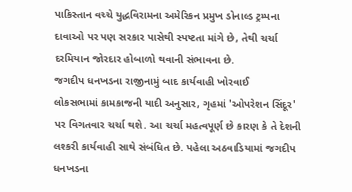પાકિસ્તાન વચ્ચે યુદ્ધવિરામના અમેરિકન પ્રમુખ ડોનાલ્ડ ટ્રમ્પના દાવાઓ પર પણ સરકાર પાસેથી સ્પષ્ટતા માંગે છે, તેથી ચર્ચા દરમિયાન જોરદાર હોબાળો થવાની સંભાવના છે.
જગદીપ ધનખડના રાજીનામું બાદ કાર્યવાહી ખોરવાઈ
લોકસભામાં કામકાજની યાદી અનુસાર, ગૃહમાં 'ઓપરેશન સિંદૂર' પર વિગતવાર ચર્ચા થશે. આ ચર્ચા મહત્વપૂર્ણ છે કારણ કે તે દેશની લશ્કરી કાર્યવાહી સાથે સંબંધિત છે. પહેલા અઠવાડિયામાં જગદીપ ધનખડના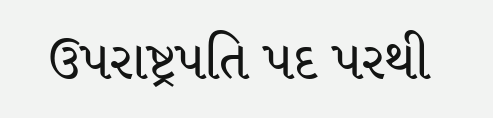ઉપરાષ્ટ્રપતિ પદ પરથી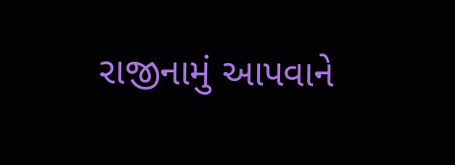રાજીનામું આપવાને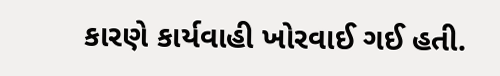કારણે કાર્યવાહી ખોરવાઈ ગઈ હતી.